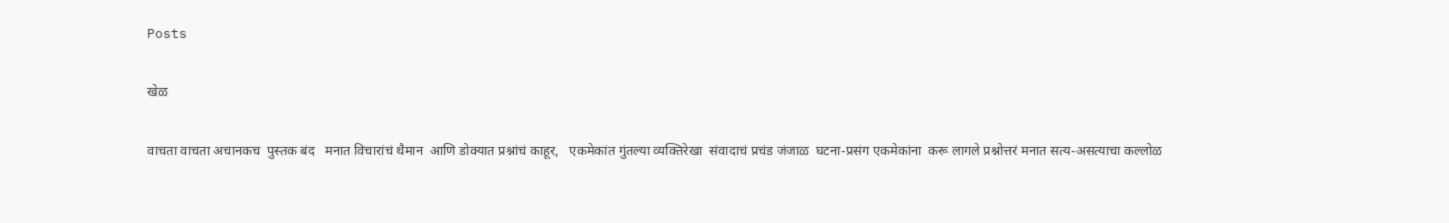Posts

खेळ

वाचता वाचता अचानकच  पुस्तक बंद   मनात विचारांचं थैमान  आणि डोक्यात प्रश्नांचं काहूर,   एकमेकांत गुंतल्या व्यक्तिरेखा  संवादाचं प्रचंड जंजाळ  घटना-प्रसंग एकमेकांना  करू लागले प्रश्नोत्तरं मनात सत्य-असत्याचा कल्लोळ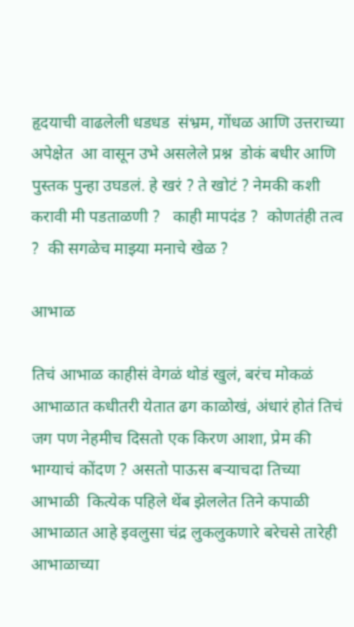हृदयाची वाढलेली धडधड  संभ्रम, गोंधळ आणि उत्तराच्या अपेक्षेत  आ वासून उभे असलेले प्रश्न  डोकं बधीर आणि  पुस्तक पुन्हा उघडलं. हे खरं ? ते खोटं ? नेमकी कशी करावी मी पडताळणी ?   काही मापदंड ?  कोणतंही तत्व ?  की सगळेच माझ्या मनाचे खेळ ?

आभाळ

तिचं आभाळ काहीसं वेगळं थोडं खुलं, बरंच मोकळं आभाळात कधीतरी येतात ढग काळोखं, अंधारं होतं तिचं जग पण नेहमीच दिसतो एक किरण आशा, प्रेम की भाग्याचं कोंदण ? असतो पाऊस बऱ्याचदा तिच्या आभाळी  कित्येक पहिले थेंब झेललेत तिने कपाळी  आभाळात आहे इवलुसा चंद्र लुकलुकणारे बरेचसे तारेही  आभाळाच्या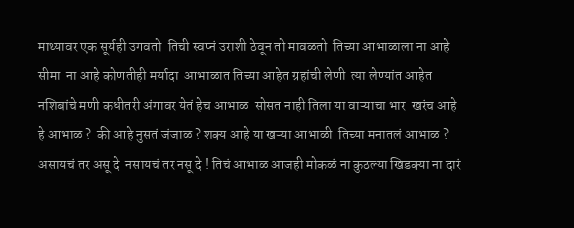माथ्यावर एक सूर्यही उगवतो  तिची स्वप्नं उराशी ठेवून तो मावळतो  तिच्या आभाळाला ना आहे सीमा  ना आहे कोणतीही मर्यादा  आभाळात तिच्या आहेत ग्रहांची लेणी  त्या लेण्यांत आहेत नशिबांचे मणी कधीतरी अंगावर येतं हेच आभाळ  सोसत नाही तिला या वाऱ्याचा भार  खरंच आहे हे आभाळ ?  की आहे नुसतं जंजाळ ? शक्य आहे या खऱ्या आभाळी  तिच्या मनातलं आभाळ ?  असायचं तर असू दे  नसायचं तर नसू दे ! तिचं आभाळ आजही मोकळं ना कुठल्या खिडक्या ना दारं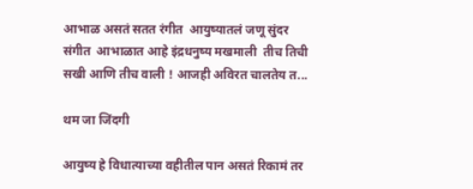आभाळ असतं सतत रंगीत  आयुष्यातलं जणू सुंदर संगीत  आभाळात आहे इंद्रधनुष्य मखमाली  तीच तिची सखी आणि तीच वाली ! आजही अविरत चालतेय त...

थम जा जिंदगी

आयुष्य हे विधात्याच्या वहीतील पान असतं रिकामं तर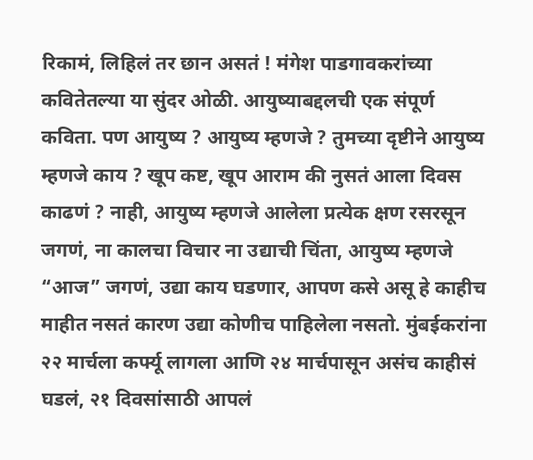रिकामं, लिहिलं तर छान असतं ! मंगेश पाडगावकरांच्या कवितेतल्या या सुंदर ओळी. आयुष्याबद्दलची एक संपूर्ण कविता. पण आयुष्य ? आयुष्य म्हणजे ? तुमच्या दृष्टीने आयुष्य म्हणजे काय ? खूप कष्ट, खूप आराम की नुसतं आला दिवस काढणं ? नाही, आयुष्य म्हणजे आलेला प्रत्येक क्षण रसरसून जगणं, ना कालचा विचार ना उद्याची चिंता, आयुष्य म्हणजे “आज” जगणं, उद्या काय घडणार, आपण कसे असू हे काहीच माहीत नसतं कारण उद्या कोणीच पाहिलेला नसतो. मुंबईकरांना २२ मार्चला कर्फ्यू लागला आणि २४ मार्चपासून असंच काहीसं घडलं, २१ दिवसांसाठी आपलं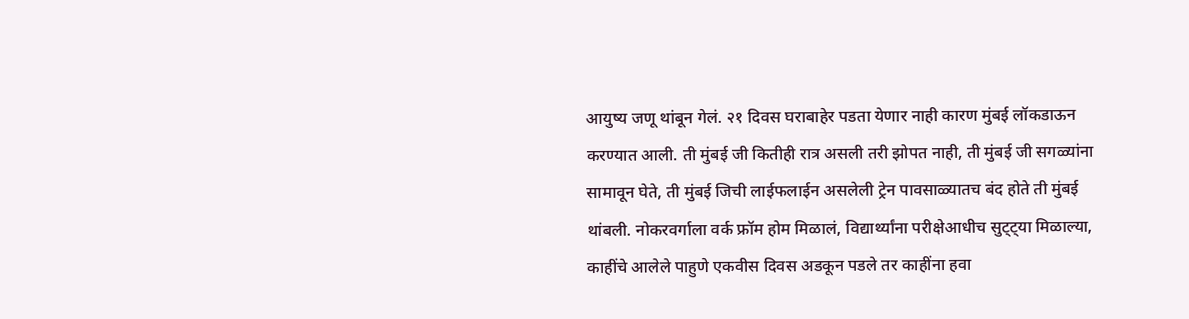आयुष्य जणू थांबून गेलं. २१ दिवस घराबाहेर पडता येणार नाही कारण मुंबई लॉकडाऊन करण्यात आली. ती मुंबई जी कितीही रात्र असली तरी झोपत नाही, ती मुंबई जी सगळ्यांना सामावून घेते, ती मुंबई जिची लाईफलाईन असलेली ट्रेन पावसाळ्यातच बंद होते ती मुंबई थांबली. नोकरवर्गाला वर्क फ्रॉम होम मिळालं, विद्यार्थ्यांना परीक्षेआधीच सुट्ट्या मिळाल्या, काहींचे आलेले पाहुणे एकवीस दिवस अडकून पडले तर काहींना हवा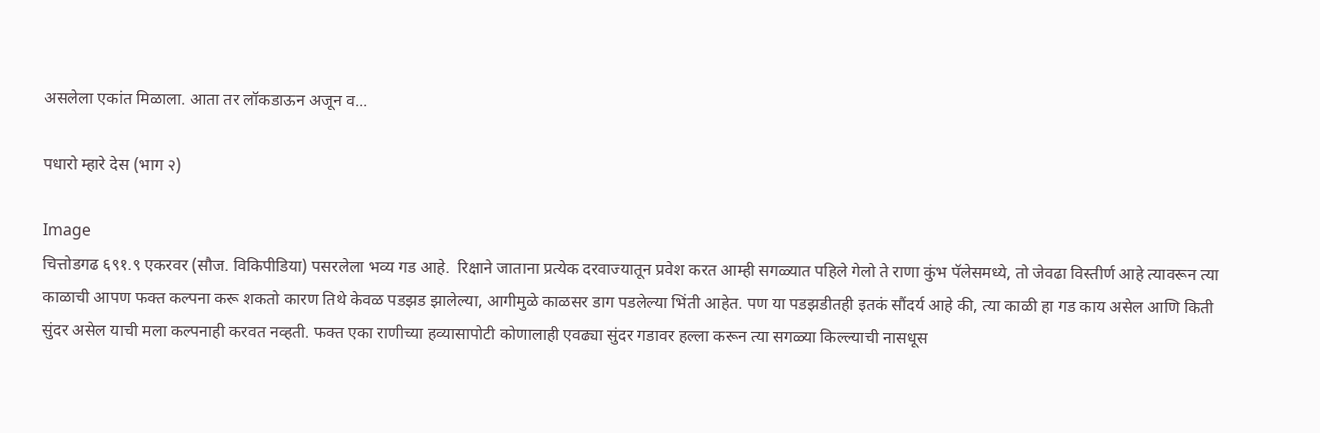असलेला एकांत मिळाला. आता तर लॉकडाऊन अजून व...

पधारो म्हारे देस (भाग २)

Image
चित्तोडगढ ६९१.९ एकरवर (सौज. विकिपीडिया) पसरलेला भव्य गड आहे.  रिक्षाने जाताना प्रत्येक दरवाज्यातून प्रवेश करत आम्ही सगळ्यात पहिले गेलो ते राणा कुंभ पॅलेसमध्ये, तो जेवढा विस्तीर्ण आहे त्यावरून त्या काळाची आपण फक्त कल्पना करू शकतो कारण तिथे केवळ पडझड झालेल्या, आगीमुळे काळसर डाग पडलेल्या भिंती आहेत. पण या पडझडीतही इतकं सौंदर्य आहे की, त्या काळी हा गड काय असेल आणि किती सुंदर असेल याची मला कल्पनाही करवत नव्हती. फक्त एका राणीच्या हव्यासापोटी कोणालाही एवढ्या सुंदर गडावर हल्ला करून त्या सगळ्या किल्ल्याची नासधूस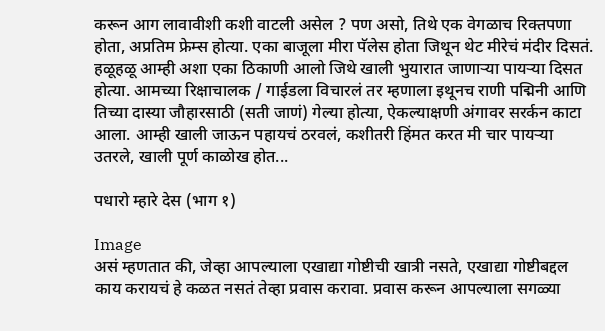करून आग लावावीशी कशी वाटली असेल ? पण असो, तिथे एक वेगळाच रिक्तपणा होता, अप्रतिम फ्रेम्स होत्या. एका बाजूला मीरा पॅलेस होता जिथून थेट मीरेचं मंदीर दिसतं. हळूहळू आम्ही अशा एका ठिकाणी आलो जिथे खाली भुयारात जाणाऱ्या पायऱ्या दिसत होत्या. आमच्या रिक्षाचालक / गाईडला विचारलं तर म्हणाला इथूनच राणी पद्मिनी आणि तिच्या दास्या जौहारसाठी (सती जाणं) गेल्या होत्या, ऐकल्याक्षणी अंगावर सरर्कन काटा आला. आम्ही खाली जाऊन पहायचं ठरवलं, कशीतरी हिंमत करत मी चार पायऱ्या उतरले, खाली पूर्ण काळोख होत...

पधारो म्हारे देस (भाग १)

Image
असं म्हणतात की, जेव्हा आपल्याला एखाद्या गोष्टीची खात्री नसते, एखाद्या गोष्टीबद्दल काय करायचं हे कळत नसतं तेव्हा प्रवास करावा. प्रवास करून आपल्याला सगळ्या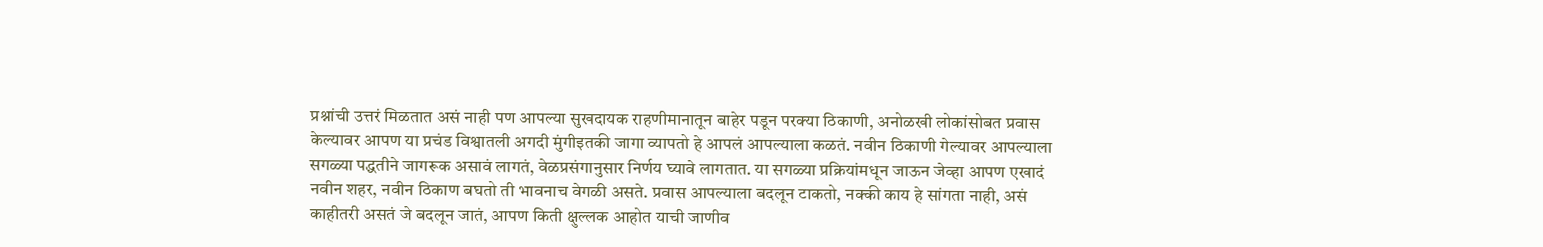प्रश्नांची उत्तरं मिळतात असं नाही पण आपल्या सुखदायक राहणीमानातून बाहेर पडून परक्या ठिकाणी, अनोळखी लोकांसोबत प्रवास केल्यावर आपण या प्रचंड विश्वातली अगदी मुंगीइतकी जागा व्यापतो हे आपलं आपल्याला कळतं. नवीन ठिकाणी गेल्यावर आपल्याला सगळ्या पद्धतीने जागरूक असावं लागतं, वेळप्रसंगानुसार निर्णय घ्यावे लागतात. या सगळ्या प्रक्रियांमधून जाऊन जेव्हा आपण एखादं नवीन शहर, नवीन ठिकाण बघतो ती भावनाच वेगळी असते. प्रवास आपल्याला बदलून टाकतो, नक्की काय हे सांगता नाही, असं काहीतरी असतं जे बदलून जातं, आपण किती क्षुल्लक आहोत याची जाणीव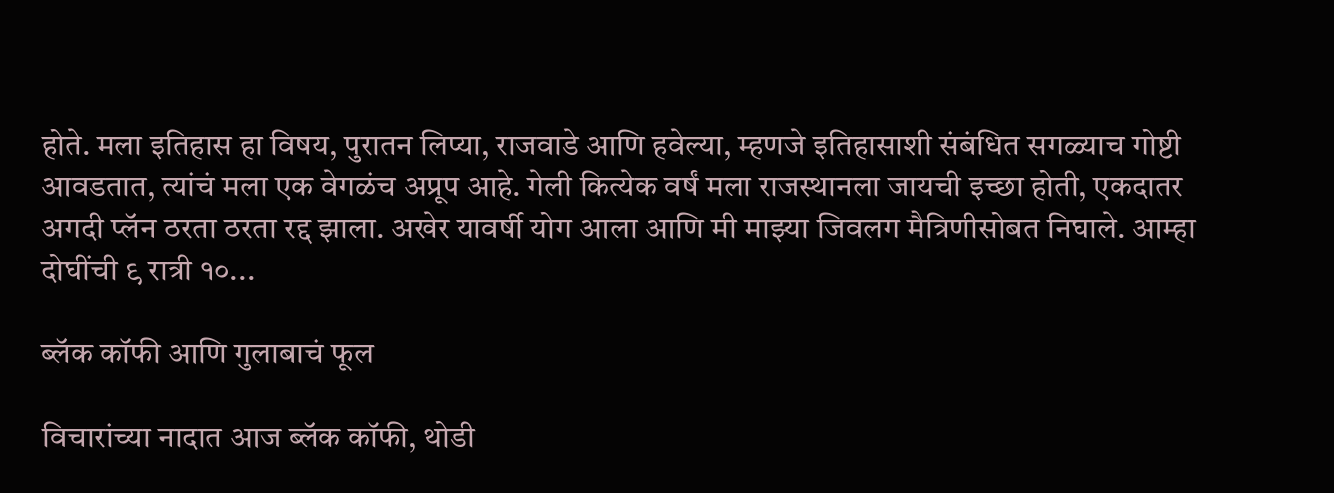होते. मला इतिहास हा विषय, पुरातन लिप्या, राजवाडे आणि हवेल्या, म्हणजे इतिहासाशी संबंधित सगळ्याच गोष्टी आवडतात, त्यांचं मला एक वेगळंच अप्रूप आहे. गेली कित्येक वर्षं मला राजस्थानला जायची इच्छा होती, एकदातर अगदी प्लॅन ठरता ठरता रद्द झाला. अखेर यावर्षी योग आला आणि मी माझ्या जिवलग मैत्रिणीसोबत निघाले. आम्हा दोघींची ९ रात्री १०...

ब्लॅक कॉफी आणि गुलाबाचं फूल

विचारांच्या नादात आज ब्लॅक कॉफी, थोडी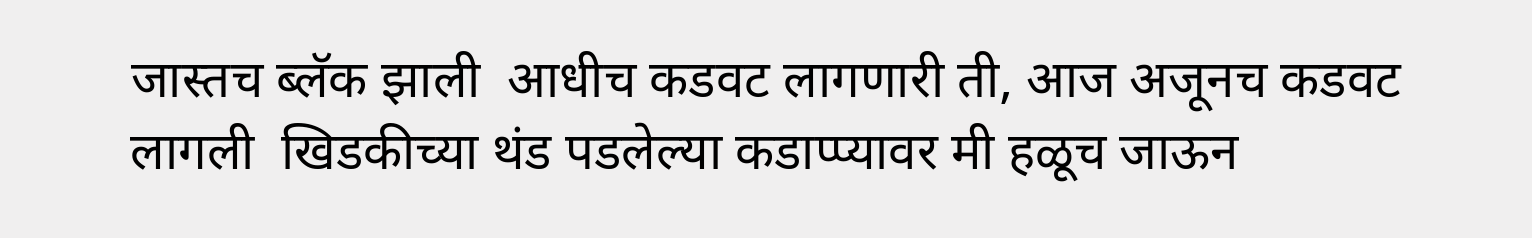जास्तच ब्लॅक झाली  आधीच कडवट लागणारी ती, आज अजूनच कडवट लागली  खिडकीच्या थंड पडलेल्या कडाप्प्यावर मी हळूच जाऊन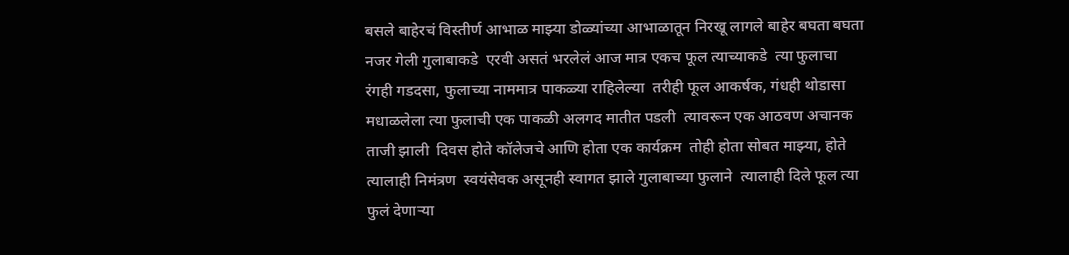बसले बाहेरचं विस्तीर्ण आभाळ माझ्या डोळ्यांच्या आभाळातून निरखू लागले बाहेर बघता बघता नजर गेली गुलाबाकडे  एरवी असतं भरलेलं आज मात्र एकच फूल त्याच्याकडे  त्या फुलाचा रंगही गडदसा, फुलाच्या नाममात्र पाकळ्या राहिलेल्या  तरीही फूल आकर्षक, गंधही थोडासा मधाळलेला त्या फुलाची एक पाकळी अलगद मातीत पडली  त्यावरून एक आठवण अचानक ताजी झाली  दिवस होते कॉलेजचे आणि होता एक कार्यक्रम  तोही होता सोबत माझ्या, होते त्यालाही निमंत्रण  स्वयंसेवक असूनही स्वागत झाले गुलाबाच्या फुलाने  त्यालाही दिले फूल त्या फुलं देणाऱ्या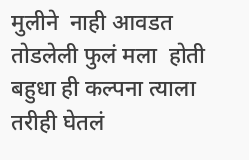मुलीने  नाही आवडत तोडलेली फुलं मला  होती बहुधा ही कल्पना त्याला  तरीही घेतलं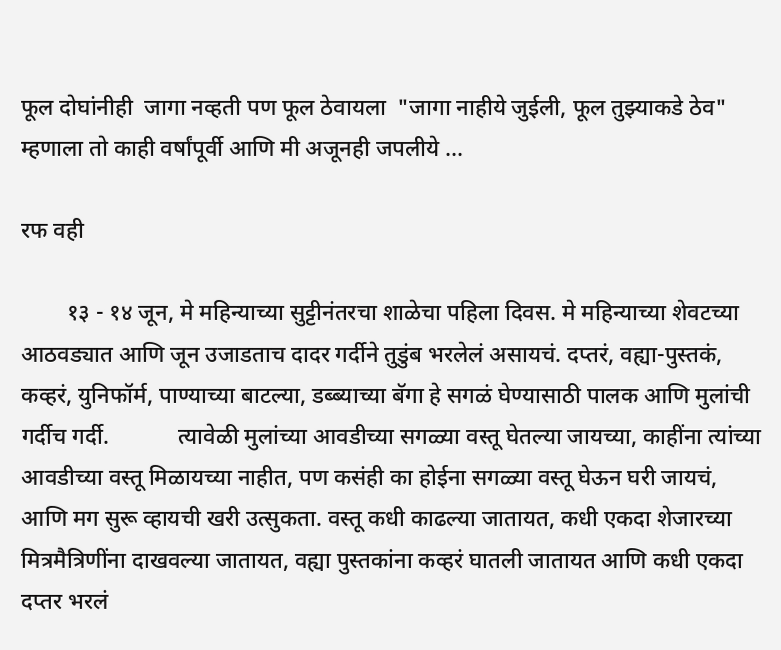फूल दोघांनीही  जागा नव्हती पण फूल ठेवायला  "जागा नाहीये जुईली, फूल तुझ्याकडे ठेव" म्हणाला तो काही वर्षांपूर्वी आणि मी अजूनही जपलीये ...

रफ वही

        १३ - १४ जून, मे महिन्याच्या सुट्टीनंतरचा शाळेचा पहिला दिवस. मे महिन्याच्या शेवटच्या आठवड्यात आणि जून उजाडताच दादर गर्दीने तुडुंब भरलेलं असायचं. दप्तरं, वह्या-पुस्तकं, कव्हरं, युनिफॉर्म, पाण्याच्या बाटल्या, डब्ब्याच्या बॅगा हे सगळं घेण्यासाठी पालक आणि मुलांची गर्दीच गर्दी.            त्यावेळी मुलांच्या आवडीच्या सगळ्या वस्तू घेतल्या जायच्या, काहींना त्यांच्या आवडीच्या वस्तू मिळायच्या नाहीत, पण कसंही का होईना सगळ्या वस्तू घेऊन घरी जायचं, आणि मग सुरू व्हायची खरी उत्सुकता. वस्तू कधी काढल्या जातायत, कधी एकदा शेजारच्या मित्रमैत्रिणींना दाखवल्या जातायत, वह्या पुस्तकांना कव्हरं घातली जातायत आणि कधी एकदा दप्तर भरलं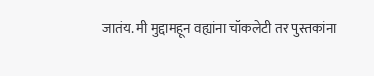जातंय. मी मुद्दामहून वह्यांना चॉकलेटी तर पुस्तकांना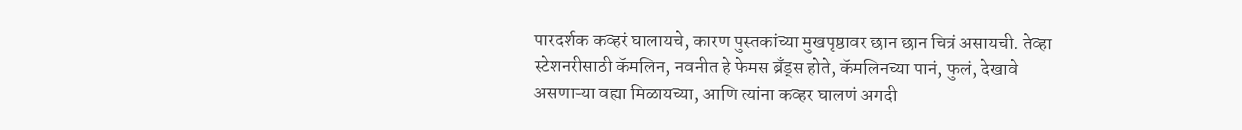पारदर्शक कव्हरं घालायचे, कारण पुस्तकांच्या मुखपृष्ठावर छान छान चित्रं असायची. तेव्हा स्टेशनरीसाठी कॅमलिन, नवनीत हे फेमस ब्रँड्स होते, कॅमलिनच्या पानं, फुलं, देखावे असणाऱ्या वह्या मिळायच्या, आणि त्यांना कव्हर घालणं अगदी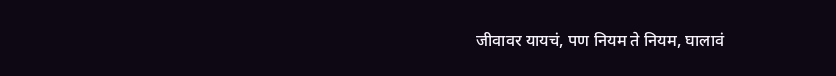जीवावर यायचं, पण नियम ते नियम, घालावं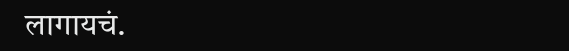लागायचं.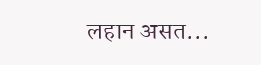लहान असत...